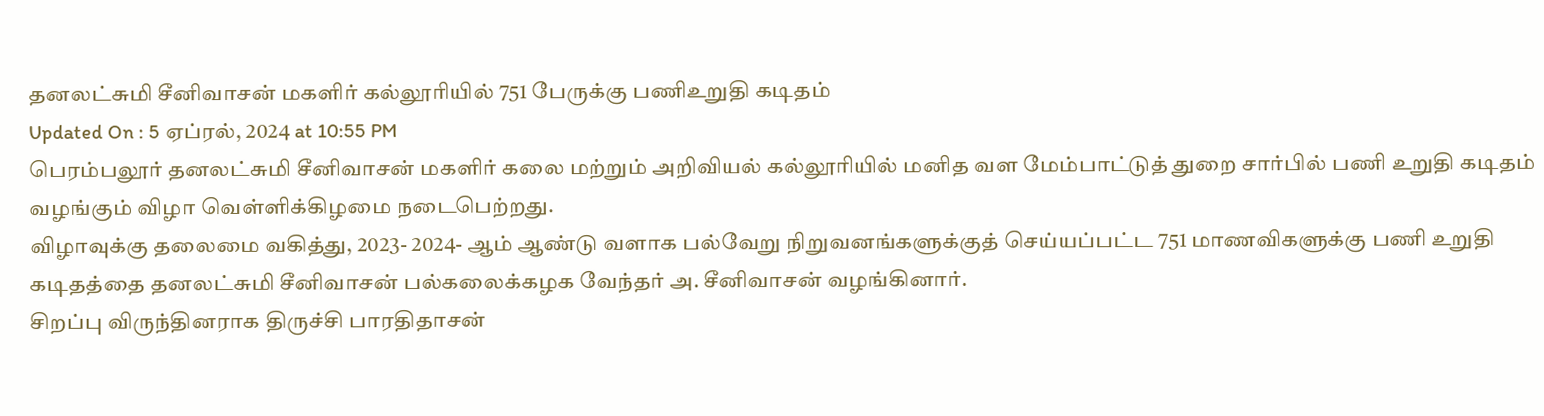தனலட்சுமி சீனிவாசன் மகளிர் கல்லூரியில் 751 பேருக்கு பணிஉறுதி கடிதம்
Updated On : 5 ஏப்ரல், 2024 at 10:55 PM
பெரம்பலூர் தனலட்சுமி சீனிவாசன் மகளிர் கலை மற்றும் அறிவியல் கல்லூரியில் மனித வள மேம்பாட்டுத் துறை சார்பில் பணி உறுதி கடிதம் வழங்கும் விழா வெள்ளிக்கிழமை நடைபெற்றது.
விழாவுக்கு தலைமை வகித்து, 2023- 2024- ஆம் ஆண்டு வளாக பல்வேறு நிறுவனங்களுக்குத் செய்யப்பட்ட 751 மாணவிகளுக்கு பணி உறுதி கடிதத்தை தனலட்சுமி சீனிவாசன் பல்கலைக்கழக வேந்தர் அ. சீனிவாசன் வழங்கினார்.
சிறப்பு விருந்தினராக திருச்சி பாரதிதாசன்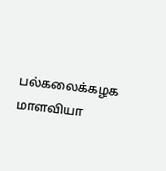பல்கலைக்கழக மாளவியா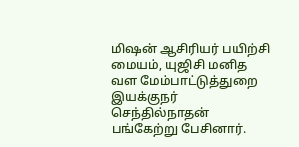மிஷன் ஆசிரியர் பயிற்சி மையம், யுஜிசி மனித வள மேம்பாட்டுத்துறை இயக்குநர் செந்தில்நாதன் பங்கேற்று பேசினார்.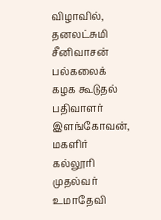விழாவில், தனலட்சுமி சீனிவாசன் பல்கலைக் கழக கூடுதல் பதிவாளர் இளங்கோவன், மகளிர் கல்லூரி முதல்வர் உமாதேவி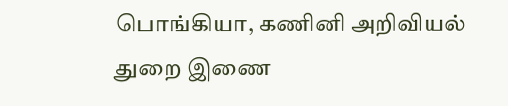பொங்கியா, கணினி அறிவியல் துறை இணை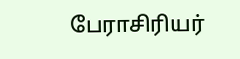பேராசிரியர்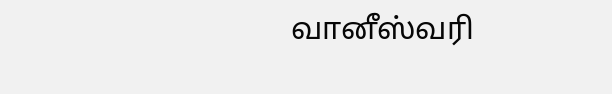வானீஸ்வரி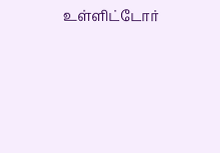உள்ளிட்டோர்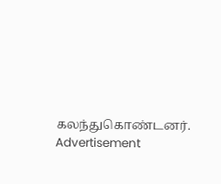கலந்துகொண்டனர்.
Advertisement